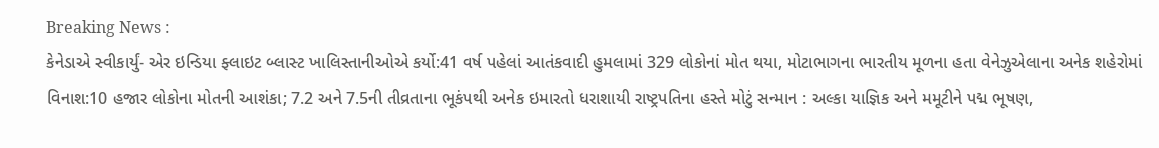Breaking News :
કેનેડાએ સ્વીકાર્યું- એર ઇન્ડિયા ફ્લાઇટ બ્લાસ્ટ ખાલિસ્તાનીઓએ કર્યો:41 વર્ષ પહેલાં આતંકવાદી હુમલામાં 329 લોકોનાં મોત થયા, મોટાભાગના ભારતીય મૂળના હતા વેનેઝુએલાના અનેક શહેરોમાં વિનાશ:10 હજાર લોકોના મોતની આશંકા; 7.2 અને 7.5ની તીવ્રતાના ભૂકંપથી અનેક ઇમારતો ધરાશાયી રાષ્ટ્રપતિના હસ્તે મોટું સન્માન : અલ્કા યાજ્ઞિક અને મમૂટીને પદ્મ ભૂષણ,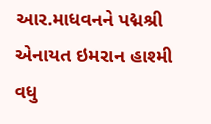આર.માધવનને પદ્મશ્રી એનાયત ઇમરાન હાશ્મી વધુ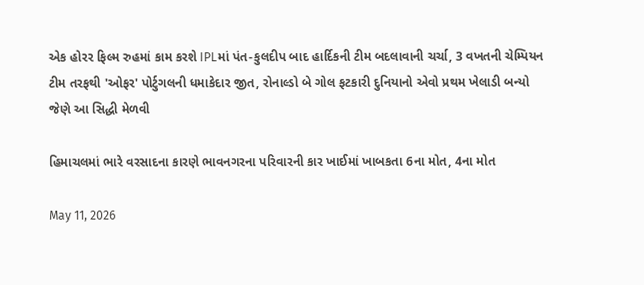એક હોરર ફિલ્મ રુહમાં કામ કરશે IPLમાં પંત-કુલદીપ બાદ હાર્દિકની ટીમ બદલાવાની ચર્ચા, 3 વખતની ચેમ્પિયન ટીમ તરફથી 'ઓફર' પોર્ટુગલની ધમાકેદાર જીત, રોનાલ્ડો બે ગોલ ફટકારી દુનિયાનો એવો પ્રથમ ખેલાડી બન્યો જેણે આ સિદ્ધી મેળવી

હિમાચલમાં ભારે વરસાદના કારણે ભાવનગરના પરિવારની કાર ખાઈમાં ખાબકતા 6ના મોત, 4ના મોત

May 11, 2026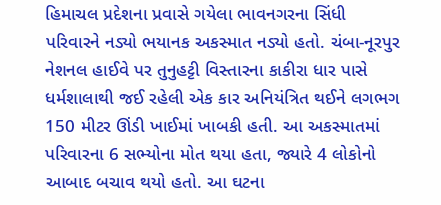હિમાચલ પ્રદેશના પ્રવાસે ગયેલા ભાવનગરના સિંધી પરિવારને નડ્યો ભયાનક અકસ્માત નડ્યો હતો. ચંબા-નૂરપુર નેશનલ હાઈવે પર તુનુહટ્ટી વિસ્તારના કાકીરા ધાર પાસે ધર્મશાલાથી જઈ રહેલી એક કાર અનિયંત્રિત થઈને લગભગ 150 મીટર ઊંડી ખાઈમાં ખાબકી હતી. આ અકસ્માતમાં પરિવારના 6 સભ્યોના મોત થયા હતા, જ્યારે 4 લોકોનો આબાદ બચાવ થયો હતો. આ ઘટના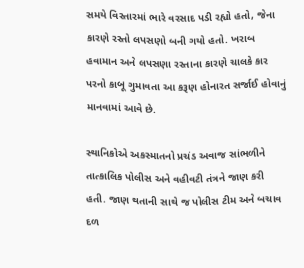સમયે વિસ્તારમાં ભારે વરસાદ પડી રહ્યો હતો, જેના કારણે રસ્તો લપસણો બની ગયો હતો. ખરાબ હવામાન અને લપસણા રસ્તાના કારણે ચાલકે કાર પરનો કાબૂ ગુમાવતા આ કરૂણ હોનારત સર્જાઈ હોવાનું માનવામાં આવે છે.

સ્થાનિકોએ અકસ્માતનો પ્રચંડ અવાજ સાંભળીને તાત્કાલિક પોલીસ અને વહીવટી તંત્રને જાણ કરી હતી. જાણ થતાની સાથે જ પોલીસ ટીમ અને બચાવ દળ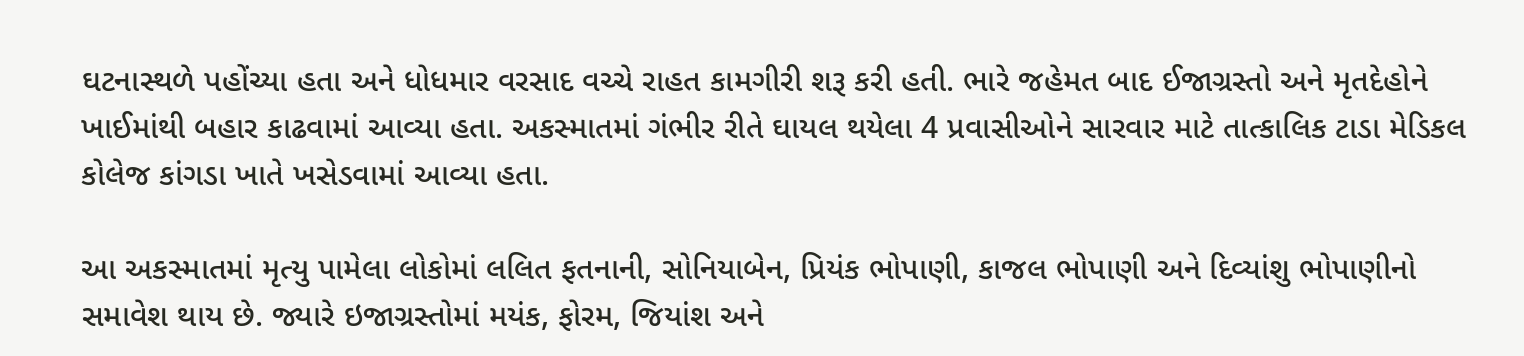ઘટનાસ્થળે પહોંચ્યા હતા અને ધોધમાર વરસાદ વચ્ચે રાહત કામગીરી શરૂ કરી હતી. ભારે જહેમત બાદ ઈજાગ્રસ્તો અને મૃતદેહોને ખાઈમાંથી બહાર કાઢવામાં આવ્યા હતા. અકસ્માતમાં ગંભીર રીતે ઘાયલ થયેલા 4 પ્રવાસીઓને સારવાર માટે તાત્કાલિક ટાડા મેડિકલ કોલેજ કાંગડા ખાતે ખસેડવામાં આવ્યા હતા.

આ અકસ્માતમાં મૃત્યુ પામેલા લોકોમાં લલિત ફતનાની, સોનિયાબેન, પ્રિયંક ભોપાણી, કાજલ ભોપાણી અને દિવ્યાંશુ ભોપાણીનો સમાવેશ થાય છે. જ્યારે ઇજાગ્રસ્તોમાં મયંક, ફોરમ, જિયાંશ અને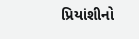પ્રિયાંશીનો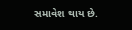સમાવેશ થાય છે.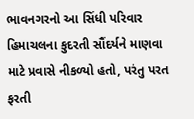ભાવનગરનો આ સિંધી પરિવાર હિમાચલના કુદરતી સૌંદર્યને માણવા માટે પ્રવાસે નીકળ્યો હતો, પરંતુ પરત ફરતી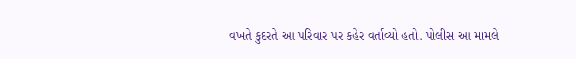વખતે કુદરતે આ પરિવાર પર કહેર વર્તાવ્યો હતો. પોલીસ આ મામલે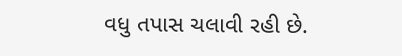વધુ તપાસ ચલાવી રહી છે.